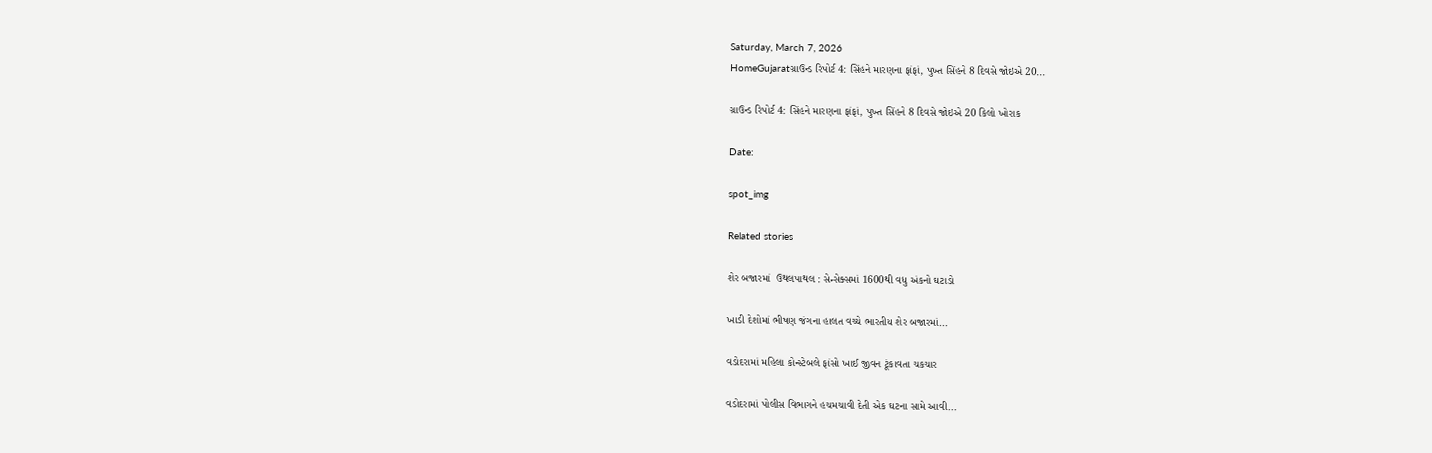Saturday, March 7, 2026
HomeGujaratગ્રાઉન્ડ રિપોર્ટ 4: સિંહને મારણના ફાંફાં, પુખ્ત સિંહને 8 દિવસે જોઇએ 20...

ગ્રાઉન્ડ રિપોર્ટ 4: સિંહને મારણના ફાંફાં, પુખ્ત સિંહને 8 દિવસે જોઇએ 20 કિલો ખોરાક

Date:

spot_img

Related stories

શેર બજારમાં  ઉથલપાથલ : સેન્સેક્સમાં 1600થી વધુ અંકનો ઘટાડો

ખાડી દેશોમાં ભીષણ જંગના હાલત વચ્ચે ભારતીય શેર બજારમાં...

વડોદરામાં મહિલા કોન્સ્ટેબલે ફાંસો ખાઈ જીવન ટૂંકાવતા ચકચાર

વડોદરામાં પોલીસ વિભાગને હચમચાવી દેતી એક ઘટના સામે આવી...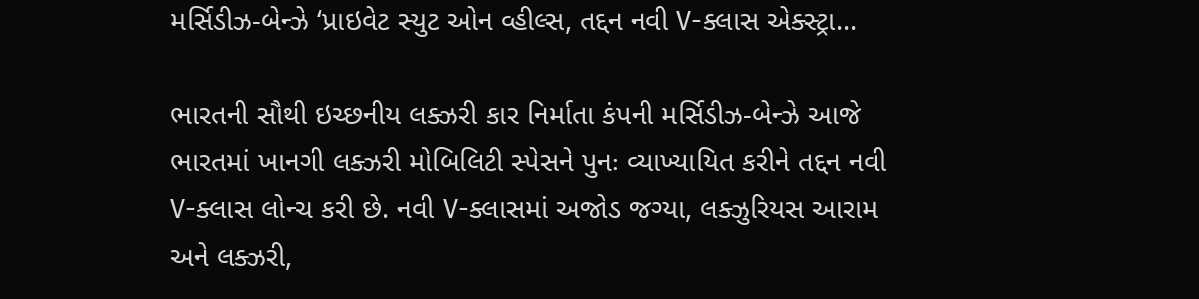મર્સિડીઝ-બેન્ઝે ‘પ્રાઇવેટ સ્યુટ ઓન વ્હીલ્સ, તદ્દન નવી V-ક્લાસ એક્સ્ટ્રા...

ભારતની સૌથી ઇચ્છનીય લક્ઝરી કાર નિર્માતા કંપની મર્સિડીઝ-બેન્ઝે આજે ભારતમાં ખાનગી લક્ઝરી મોબિલિટી સ્પેસને પુનઃ વ્યાખ્યાયિત કરીને તદ્દન નવી V-ક્લાસ લોન્ચ કરી છે. નવી V-ક્લાસમાં અજોડ જગ્યા, લક્ઝુરિયસ આરામ અને લક્ઝરી,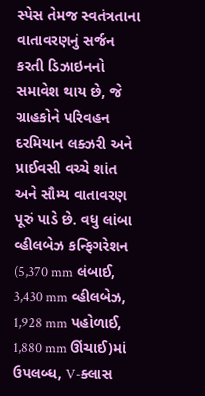સ્પેસ તેમજ સ્વતંત્રતાના વાતાવરણનું સર્જન કરતી ડિઝાઇનનો સમાવેશ થાય છે, જે ગ્રાહકોને પરિવહન દરમિયાન લક્ઝરી અને પ્રાઈવસી વચ્ચે શાંત અને સૌમ્ય વાતાવરણ પૂરું પાડે છે. વધુ લાંબા વ્હીલબેઝ કન્ફિગરેશન (5,370 mm લંબાઈ, 3,430 mm વ્હીલબેઝ, 1,928 mm પહોળાઈ, 1,880 mm ઊંચાઈ)માં ઉપલબ્ધ, V-ક્લાસ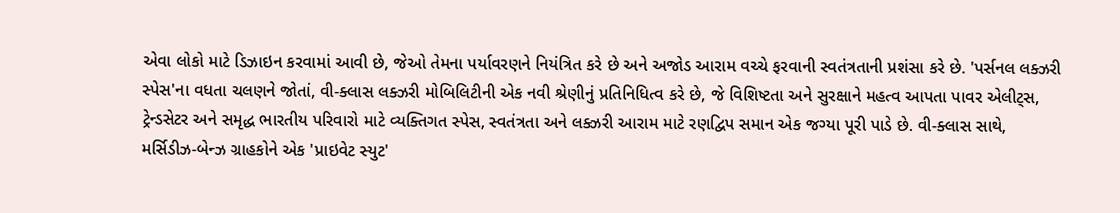એવા લોકો માટે ડિઝાઇન કરવામાં આવી છે, જેઓ તેમના પર્યાવરણને નિયંત્રિત કરે છે અને અજોડ આરામ વચ્ચે ફરવાની સ્વતંત્રતાની પ્રશંસા કરે છે. 'પર્સનલ લક્ઝરી સ્પેસ'ના વધતા ચલણને જોતાં, વી-ક્લાસ લક્ઝરી મોબિલિટીની એક નવી શ્રેણીનું પ્રતિનિધિત્વ કરે છે, જે વિશિષ્ટતા અને સુરક્ષાને મહત્વ આપતા પાવર એલીટ્સ, ટ્રેન્ડસેટર અને સમૃદ્ધ ભારતીય પરિવારો માટે વ્યક્તિગત સ્પેસ, સ્વતંત્રતા અને લક્ઝરી આરામ માટે રણદ્વિપ સમાન એક જગ્યા પૂરી પાડે છે. વી-ક્લાસ સાથે, મર્સિડીઝ-બેન્ઝ ગ્રાહકોને એક 'પ્રાઇવેટ સ્યુટ'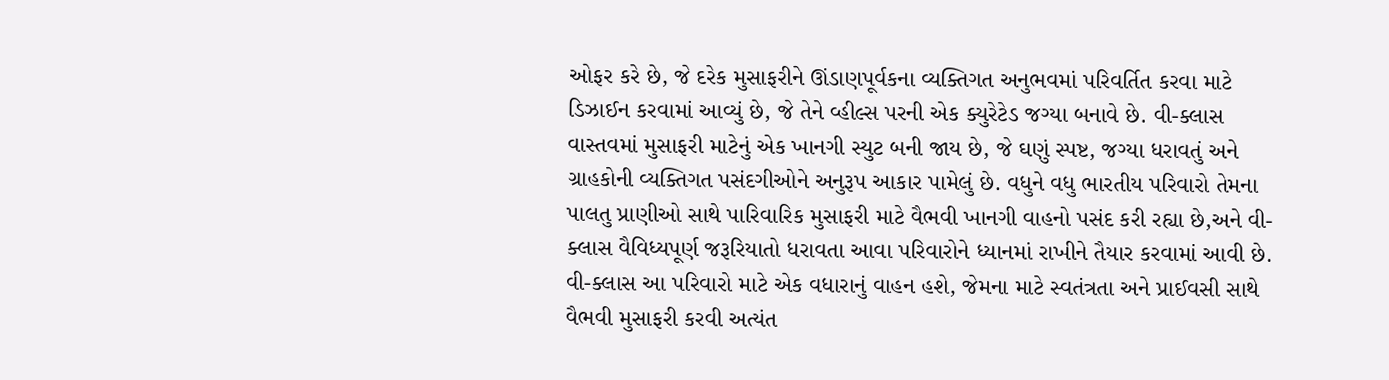ઓફર કરે છે, જે દરેક મુસાફરીને ઊંડાણપૂર્વકના વ્યક્તિગત અનુભવમાં પરિવર્તિત કરવા માટે ડિઝાઈન કરવામાં આવ્યું છે, જે તેને વ્હીલ્સ પરની એક ક્યુરેટેડ જગ્યા બનાવે છે. વી-ક્લાસ વાસ્તવમાં મુસાફરી માટેનું એક ખાનગી સ્યુટ બની જાય છે, જે ઘણું સ્પષ્ટ, જગ્યા ધરાવતું અને ગ્રાહકોની વ્યક્તિગત પસંદગીઓને અનુરૂપ આકાર પામેલું છે. વધુને વધુ ભારતીય પરિવારો તેમના પાલતુ પ્રાણીઓ સાથે પારિવારિક મુસાફરી માટે વૈભવી ખાનગી વાહનો પસંદ કરી રહ્યા છે,અને વી-ક્લાસ વૈવિધ્યપૂર્ણ જરૂરિયાતો ધરાવતા આવા પરિવારોને ધ્યાનમાં રાખીને તૈયાર કરવામાં આવી છે. વી-ક્લાસ આ પરિવારો માટે એક વધારાનું વાહન હશે, જેમના માટે સ્વતંત્રતા અને પ્રાઈવસી સાથે વૈભવી મુસાફરી કરવી અત્યંત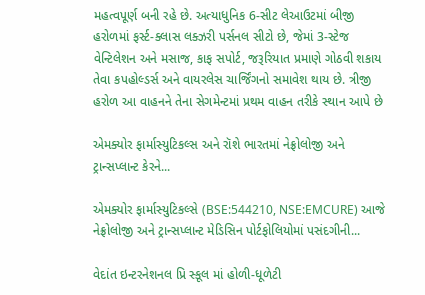મહત્વપૂર્ણ બની રહે છે. અત્યાધુનિક 6-સીટ લેઆઉટમાં બીજી હરોળમાં ફર્સ્ટ-ક્લાસ લક્ઝરી પર્સનલ સીટો છે, જેમાં 3-સ્ટેજ વેન્ટિલેશન અને મસાજ, કાફ સપોર્ટ, જરૂરિયાત પ્રમાણે ગોઠવી શકાય તેવા કપહોલ્ડર્સ અને વાયરલેસ ચાર્જિંગનો સમાવેશ થાય છે. ત્રીજી હરોળ આ વાહનને તેના સેગમેન્ટમાં પ્રથમ વાહન તરીકે સ્થાન આપે છે

એમક્યોર ફાર્માસ્યુટિકલ્સ અને રૉશે ભારતમાં નેફ્રોલોજી અને ટ્રાન્સપ્લાન્ટ કેરને...

એમક્યોર ફાર્માસ્યુટિકલ્સે (BSE:544210, NSE:EMCURE) આજે નેફ્રોલોજી અને ટ્રાન્સપ્લાન્ટ મેડિસિન પોર્ટફોલિયોમાં પસંદગીની...

વેદાંત ઇન્ટરનેશનલ પ્રિ સ્કૂલ માં હોળી-ધૂળેટી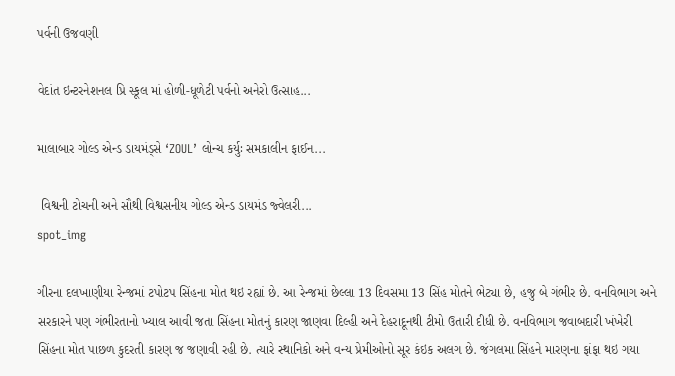પર્વની ઉજવણી

વેદાંત ઇન્ટરનેશનલ પ્રિ સ્કૂલ માં હોળી-ધૂળેટી પર્વનો અનેરો ઉત્સાહ...

માલાબાર ગોલ્ડ એન્ડ ડાયમંડ્સે ‘ZOUL’ લોન્ચ કર્યુઃ સમકાલીન ફાઈન...

 વિશ્વની ટોચની અને સૌથી વિશ્વસનીય ગોલ્ડ એન્ડ ડાયમંડ જ્વેલરી...
spot_img

ગીરના દલખાણીયા રેન્જમાં ટપોટપ સિંહના મોત થઇ રહ્યાં છે. આ રેન્જમાં છેલ્લા 13 દિવસમા 13 સિંહ મોતને ભેટ્યા છે, હજુ બે ગંભીર છે. વનવિભાગ અને સરકારને પણ ગંભીરતાનો ખ્યાલ આવી જતા સિંહના મોતનું કારણ જાણવા દિલ્હી અને દેહરાદૂનથી ટીમો ઉતારી દીધી છે. વનવિભાગ જવાબદારી ખંખેરી સિંહના મોત પાછળ કુદરતી કારણ જ જણાવી રહી છે. ત્યારે સ્થાનિકો અને વન્ય પ્રેમીઓનો સૂર કંઇક અલગ છે. જંગલમા સિંહને મારણના ફાંફા થઇ ગયા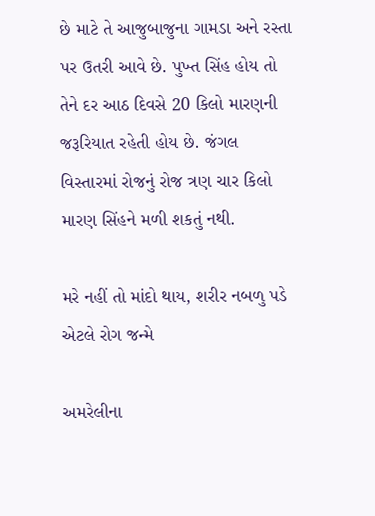છે માટે તે આજુબાજુના ગામડા અને રસ્તા પર ઉતરી આવે છે. પુખ્ત સિંહ હોય તો તેને દર આઠ દિવસે 20 કિલો મારણની જરૂરિયાત રહેતી હોય છે. જંગલ વિસ્તારમાં રોજનું રોજ ત્રણ ચાર કિલો મારણ સિંહને મળી શકતું નથી.

મરે નહીં તો માંદો થાય, શરીર નબળુ પડે એટલે રોગ જન્મે

અમરેલીના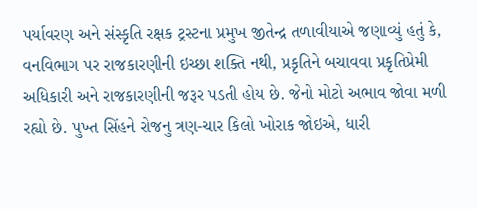પર્યાવરણ અને સંસ્કૃતિ રક્ષક ટ્રસ્ટના પ્રમુખ જીતેન્દ્ર તળાવીયાએ જણાવ્યું હતું કે, વનવિભાગ પર રાજકારણીની ઇચ્છા શક્તિ નથી, પ્રકૃતિને બચાવવા પ્રકૃતિપ્રેમી અધિકારી અને રાજકારણીની જરૂર પડતી હોય છે. જેનો મોટો અભાવ જોવા મળી રહ્યો છે. પુખ્ત સિંહને રોજનુ ત્રણ-ચાર કિલો ખોરાક જોઇએ, ધારી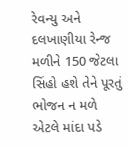રેવન્યુ અને દલખાણીયા રેન્જ મળીને 150 જેટલા સિંહો હશે તેને પૂરતું ભોજન ન મળે એટલે માંદા પડે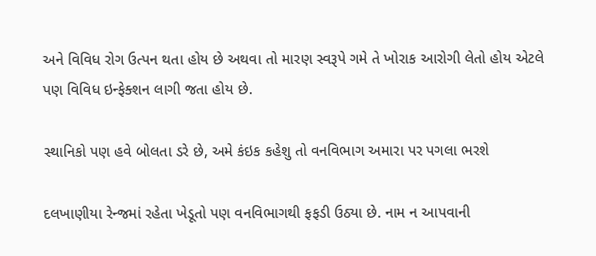અને વિવિધ રોગ ઉત્પન થતા હોય છે અથવા તો મારણ સ્વરૂપે ગમે તે ખોરાક આરોગી લેતો હોય એટલે પણ વિવિધ ઇન્ફેક્શન લાગી જતા હોય છે.

સ્થાનિકો પણ હવે બોલતા ડરે છે, અમે કંઇક કહેશુ તો વનવિભાગ અમારા પર પગલા ભરશે

દલખાણીયા રેન્જમાં રહેતા ખેડૂતો પણ વનવિભાગથી ફફડી ઉઠ્યા છે. નામ ન આપવાની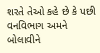શરતે તેઓ કહે છે કે પછી વનવિભાગ અમને બોલાવીને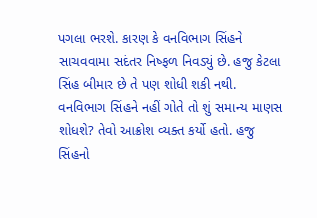પગલા ભરશે. કારણ કે વનવિભાગ સિંહને સાચવવામા સદંતર નિષ્ફળ નિવડ્યું છે. હજુ કેટલા સિંહ બીમાર છે તે પણ શોધી શકી નથી. વનવિભાગ સિંહને નહીં ગોતે તો શું સમાન્ય માણસ શોધશે? તેવો આક્રોશ વ્યક્ત કર્યો હતો. હજુ સિંહનો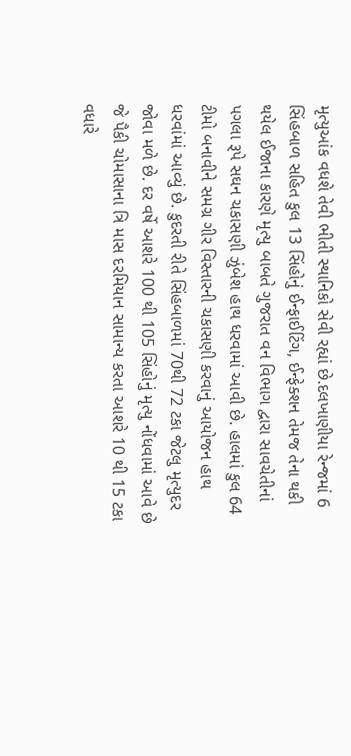મૃત્યુઆંક વધશે તેવી ભીતી સ્થાનિકો સેવી રહ્યાં છે.દલખાણીયા રેન્જમાં 6 સિંહબાળ સહિત કુલ 13 સિંહોનું ઈન્ફાઈટિંગ, ઈન્ફેક્શન તેમજ તેના થકી થયેલ ઈજાના કારણે મૃત્યુ બાબતે ગુજરાત વન વિભાગ દ્વારા સાવચેતીનાં પગલા રૂપે સઘન ચકાસણી ઝુંબેશ હાથ ધરવામાં આવી છે. હાલમાં કુલ 64 ટીમો બનાવીને સમગ્ર ગીર વિસ્તારની ચકાસણી કરવાનું આયોજન હાથ ધરવાંમાં આવ્યું છે. કુદરતી રીતે સિંહબાળમાં 70થી 72 ટકા જેટલુ મૃત્યુદર જોવા મળે છે. દર વર્ષે આશરે 100 થી 105 સિંહોનું મૃત્યુ નોંધવામાં આવે છે જે પૈકી ચોમાસાના ત્રિ માસ દરમિયાન સામાન્ય કરતા આશરે 10 થી 15 ટકા વધારે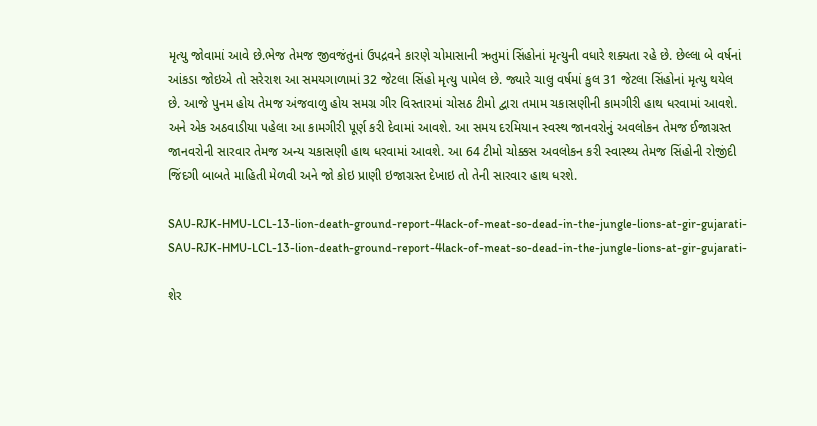મૃત્યુ જોવામાં આવે છે.ભેજ તેમજ જીવજંતુનાં ઉપદ્રવને કારણે ચોમાસાની ઋતુમાં સિંહોનાં મૃત્યુની વધારે શક્યતા રહે છે. છેલ્લા બે વર્ષનાં આંકડા જોઇએ તો સરેરાશ આ સમયગાળામાં 32 જેટલા સિંહો મૃત્યુ પામેલ છે. જ્યારે ચાલુ વર્ષમાં કુલ 31 જેટલા સિંહોનાં મૃત્યુ થયેલ છે. આજે પુનમ હોય તેમજ અંજવાળુ હોય સમગ્ર ગીર વિસ્તારમાં ચોસઠ ટીમો દ્વારા તમામ ચકાસણીની કામગીરી હાથ ધરવામાં આવશે. અને એક અઠવાડીયા પહેલા આ કામગીરી પૂર્ણ કરી દેવામાં આવશે. આ સમય દરમિયાન સ્વસ્થ જાનવરોનું અવલોકન તેમજ ઈજાગ્રસ્ત જાનવરોની સારવાર તેમજ અન્ય ચકાસણી હાથ ધરવામાં આવશે. આ 64 ટીમો ચોક્કસ અવલોકન કરી સ્વાસ્થ્ય તેમજ સિંહોની રોજીંદી જિંદગી બાબતે માહિતી મેળવી અને જો કોઇ પ્રાણી ઇજાગ્રસ્ત દેખાઇ તો તેની સારવાર હાથ ધરશે.

SAU-RJK-HMU-LCL-13-lion-death-ground-report-4lack-of-meat-so-dead-in-the-jungle-lions-at-gir-gujarati-
SAU-RJK-HMU-LCL-13-lion-death-ground-report-4lack-of-meat-so-dead-in-the-jungle-lions-at-gir-gujarati-

શેર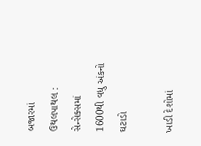બજારમાં  ઉથલપાથલ : સેન્સેક્સમાં 1600થી વધુ અંકનો ઘટાડો

ખાડી દેશોમાં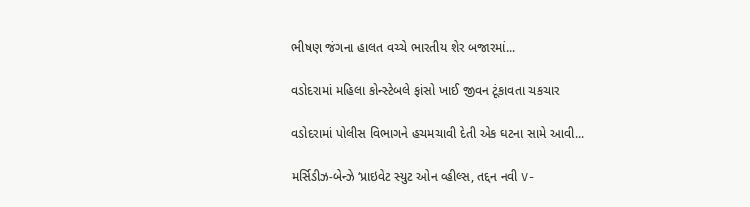ભીષણ જંગના હાલત વચ્ચે ભારતીય શેર બજારમાં...

વડોદરામાં મહિલા કોન્સ્ટેબલે ફાંસો ખાઈ જીવન ટૂંકાવતા ચકચાર

વડોદરામાં પોલીસ વિભાગને હચમચાવી દેતી એક ઘટના સામે આવી...

મર્સિડીઝ-બેન્ઝે ‘પ્રાઇવેટ સ્યુટ ઓન વ્હીલ્સ, તદ્દન નવી V-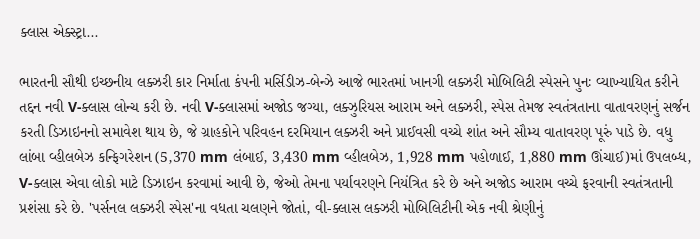ક્લાસ એક્સ્ટ્રા...

ભારતની સૌથી ઇચ્છનીય લક્ઝરી કાર નિર્માતા કંપની મર્સિડીઝ-બેન્ઝે આજે ભારતમાં ખાનગી લક્ઝરી મોબિલિટી સ્પેસને પુનઃ વ્યાખ્યાયિત કરીને તદ્દન નવી V-ક્લાસ લોન્ચ કરી છે. નવી V-ક્લાસમાં અજોડ જગ્યા, લક્ઝુરિયસ આરામ અને લક્ઝરી, સ્પેસ તેમજ સ્વતંત્રતાના વાતાવરણનું સર્જન કરતી ડિઝાઇનનો સમાવેશ થાય છે, જે ગ્રાહકોને પરિવહન દરમિયાન લક્ઝરી અને પ્રાઈવસી વચ્ચે શાંત અને સૌમ્ય વાતાવરણ પૂરું પાડે છે. વધુ લાંબા વ્હીલબેઝ કન્ફિગરેશન (5,370 mm લંબાઈ, 3,430 mm વ્હીલબેઝ, 1,928 mm પહોળાઈ, 1,880 mm ઊંચાઈ)માં ઉપલબ્ધ, V-ક્લાસ એવા લોકો માટે ડિઝાઇન કરવામાં આવી છે, જેઓ તેમના પર્યાવરણને નિયંત્રિત કરે છે અને અજોડ આરામ વચ્ચે ફરવાની સ્વતંત્રતાની પ્રશંસા કરે છે. 'પર્સનલ લક્ઝરી સ્પેસ'ના વધતા ચલણને જોતાં, વી-ક્લાસ લક્ઝરી મોબિલિટીની એક નવી શ્રેણીનું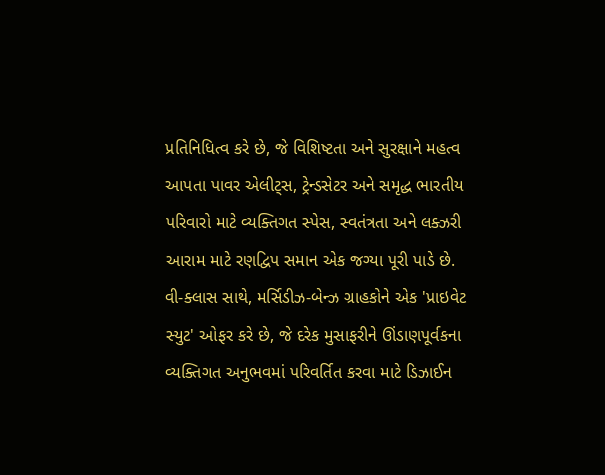પ્રતિનિધિત્વ કરે છે, જે વિશિષ્ટતા અને સુરક્ષાને મહત્વ આપતા પાવર એલીટ્સ, ટ્રેન્ડસેટર અને સમૃદ્ધ ભારતીય પરિવારો માટે વ્યક્તિગત સ્પેસ, સ્વતંત્રતા અને લક્ઝરી આરામ માટે રણદ્વિપ સમાન એક જગ્યા પૂરી પાડે છે. વી-ક્લાસ સાથે, મર્સિડીઝ-બેન્ઝ ગ્રાહકોને એક 'પ્રાઇવેટ સ્યુટ' ઓફર કરે છે, જે દરેક મુસાફરીને ઊંડાણપૂર્વકના વ્યક્તિગત અનુભવમાં પરિવર્તિત કરવા માટે ડિઝાઈન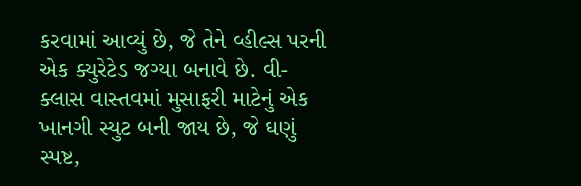કરવામાં આવ્યું છે, જે તેને વ્હીલ્સ પરની એક ક્યુરેટેડ જગ્યા બનાવે છે. વી-ક્લાસ વાસ્તવમાં મુસાફરી માટેનું એક ખાનગી સ્યુટ બની જાય છે, જે ઘણું સ્પષ્ટ,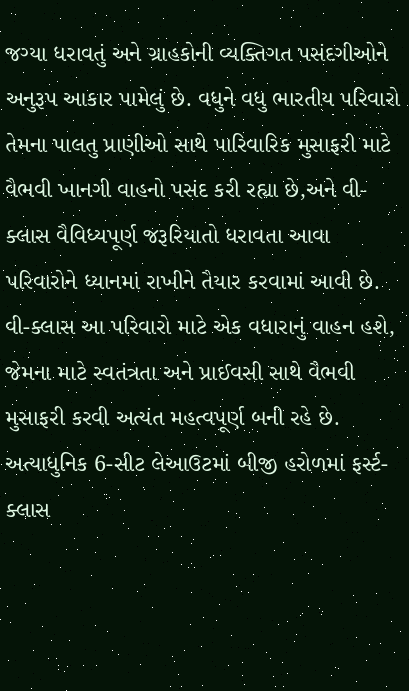જગ્યા ધરાવતું અને ગ્રાહકોની વ્યક્તિગત પસંદગીઓને અનુરૂપ આકાર પામેલું છે. વધુને વધુ ભારતીય પરિવારો તેમના પાલતુ પ્રાણીઓ સાથે પારિવારિક મુસાફરી માટે વૈભવી ખાનગી વાહનો પસંદ કરી રહ્યા છે,અને વી-ક્લાસ વૈવિધ્યપૂર્ણ જરૂરિયાતો ધરાવતા આવા પરિવારોને ધ્યાનમાં રાખીને તૈયાર કરવામાં આવી છે. વી-ક્લાસ આ પરિવારો માટે એક વધારાનું વાહન હશે, જેમના માટે સ્વતંત્રતા અને પ્રાઈવસી સાથે વૈભવી મુસાફરી કરવી અત્યંત મહત્વપૂર્ણ બની રહે છે. અત્યાધુનિક 6-સીટ લેઆઉટમાં બીજી હરોળમાં ફર્સ્ટ-ક્લાસ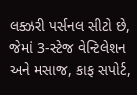લક્ઝરી પર્સનલ સીટો છે, જેમાં 3-સ્ટેજ વેન્ટિલેશન અને મસાજ, કાફ સપોર્ટ,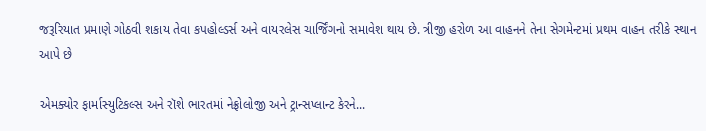જરૂરિયાત પ્રમાણે ગોઠવી શકાય તેવા કપહોલ્ડર્સ અને વાયરલેસ ચાર્જિંગનો સમાવેશ થાય છે. ત્રીજી હરોળ આ વાહનને તેના સેગમેન્ટમાં પ્રથમ વાહન તરીકે સ્થાન આપે છે

એમક્યોર ફાર્માસ્યુટિકલ્સ અને રૉશે ભારતમાં નેફ્રોલોજી અને ટ્રાન્સપ્લાન્ટ કેરને...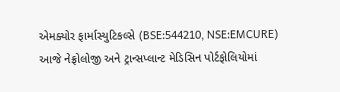એમક્યોર ફાર્માસ્યુટિકલ્સે (BSE:544210, NSE:EMCURE) આજે નેફ્રોલોજી અને ટ્રાન્સપ્લાન્ટ મેડિસિન પોર્ટફોલિયોમાં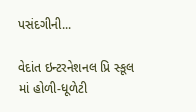પસંદગીની...

વેદાંત ઇન્ટરનેશનલ પ્રિ સ્કૂલ માં હોળી-ધૂળેટી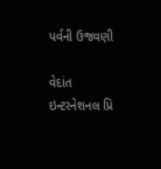પર્વની ઉજવણી

વેદાંત ઇન્ટરનેશનલ પ્રિ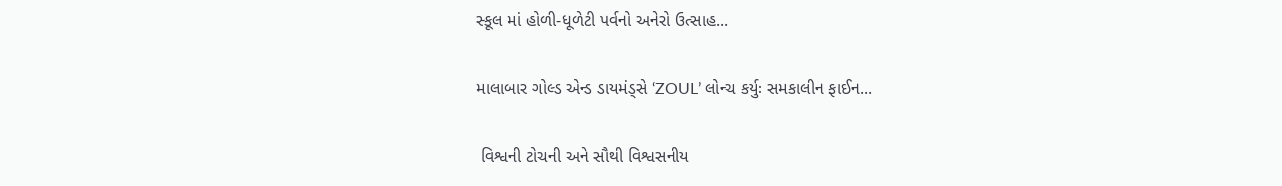સ્કૂલ માં હોળી-ધૂળેટી પર્વનો અનેરો ઉત્સાહ...

માલાબાર ગોલ્ડ એન્ડ ડાયમંડ્સે ‘ZOUL’ લોન્ચ કર્યુઃ સમકાલીન ફાઈન...

 વિશ્વની ટોચની અને સૌથી વિશ્વસનીય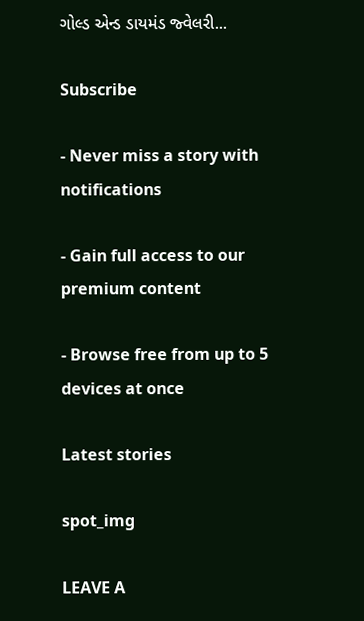ગોલ્ડ એન્ડ ડાયમંડ જ્વેલરી...

Subscribe

- Never miss a story with notifications

- Gain full access to our premium content

- Browse free from up to 5 devices at once

Latest stories

spot_img

LEAVE A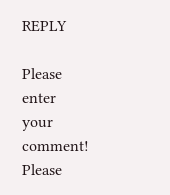REPLY

Please enter your comment!
Please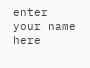enter your name here